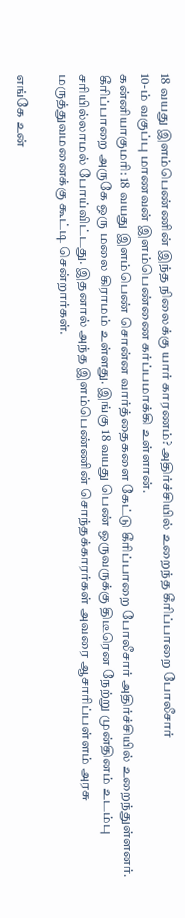18 வயது இளம்பெண்ணின் இந்த நிலைக்கு யார் காரணம்? அதிர்ச்சியில் உறைந்த கீரிப்பாறை போலீசார்
10-ம் வகுப்பு மாணவன் இளம்பெண்ணை கர்ப்பமாக்கி உள்ளான்.
கன்னியாகுமரி: 18 வயது இளம்பெண் சொன்ன வார்த்தைகளை கேட்டு கீரிப்பாறை போலீசார் அதிர்ச்சியில் உறைந்துள்ளனர்.
கீரிப்பாறை அருகே ஒரு மலை கிராமம் உள்ளது. இங்கு 18 வயது பெண் ஒருவருக்கு திடீரென நேற்று முன்தினம் உடம்பு சரியில்லாமல் போய்விட்டது. இதனால் அந்த இளம்பெண்ணின் சொந்தக்காரர்கள் அவரை ஆசாரிப்பள்ளம் அரசு மருத்துவமனைக்கு கூட்டி சென்றார்கள்.

எங்கே உன்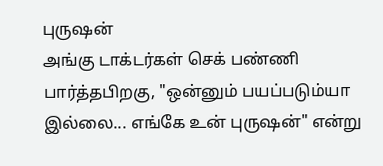புருஷன்
அங்கு டாக்டர்கள் செக் பண்ணி பார்த்தபிறகு, "ஒன்னும் பயப்படும்யா இல்லை... எங்கே உன் புருஷன்" என்று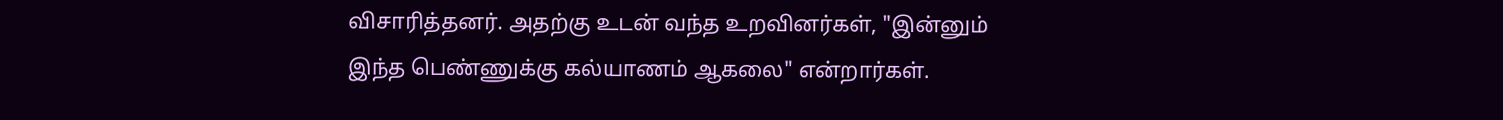விசாரித்தனர். அதற்கு உடன் வந்த உறவினர்கள், "இன்னும் இந்த பெண்ணுக்கு கல்யாணம் ஆகலை" என்றார்கள்.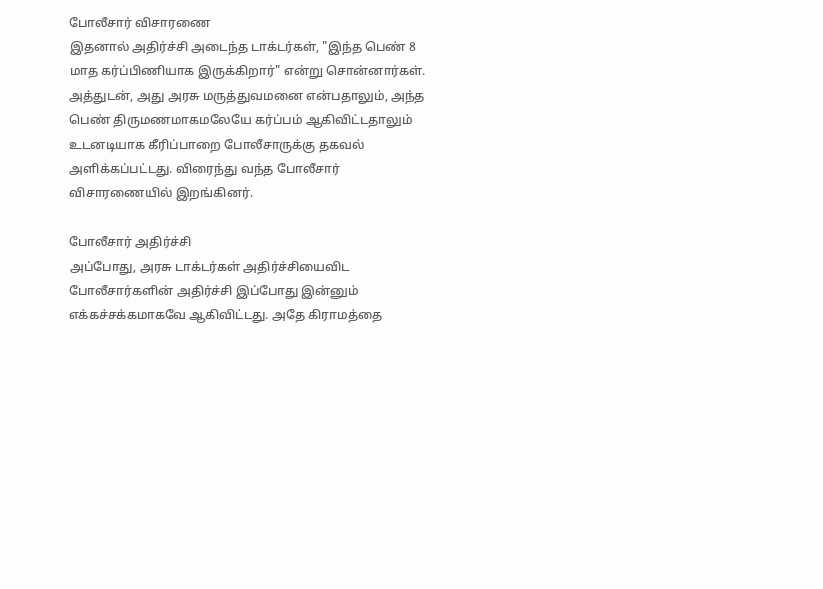போலீசார் விசாரணை
இதனால் அதிர்ச்சி அடைந்த டாக்டர்கள், "இந்த பெண் 8 மாத கர்ப்பிணியாக இருக்கிறார்" என்று சொன்னார்கள். அத்துடன், அது அரசு மருத்துவமனை என்பதாலும், அந்த பெண் திருமணமாகமலேயே கர்ப்பம் ஆகிவிட்டதாலும் உடனடியாக கீரிப்பாறை போலீசாருக்கு தகவல் அளிக்கப்பட்டது. விரைந்து வந்த போலீசார் விசாரணையில் இறங்கினர்.

போலீசார் அதிர்ச்சி
அப்போது, அரசு டாக்டர்கள் அதிர்ச்சியைவிட போலீசார்களின் அதிர்ச்சி இப்போது இன்னும் எக்கச்சக்கமாகவே ஆகிவிட்டது. அதே கிராமத்தை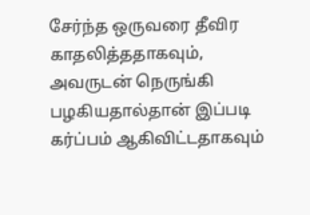சேர்ந்த ஒருவரை தீவிர காதலித்ததாகவும், அவருடன் நெருங்கி பழகியதால்தான் இப்படி கர்ப்பம் ஆகிவிட்டதாகவும்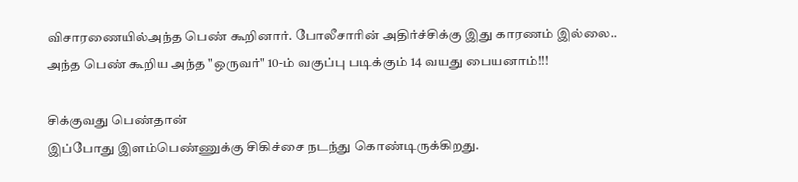விசாரணையில்அந்த பெண் கூறினார். போலீசாரின் அதிர்ச்சிக்கு இது காரணம் இல்லை.. அந்த பெண் கூறிய அந்த "ஒருவர்" 10-ம் வகுப்பு படிக்கும் 14 வயது பையனாம்!!!

சிக்குவது பெண்தான்
இப்போது இளம்பெண்ணுக்கு சிகிச்சை நடந்து கொண்டிருக்கிறது.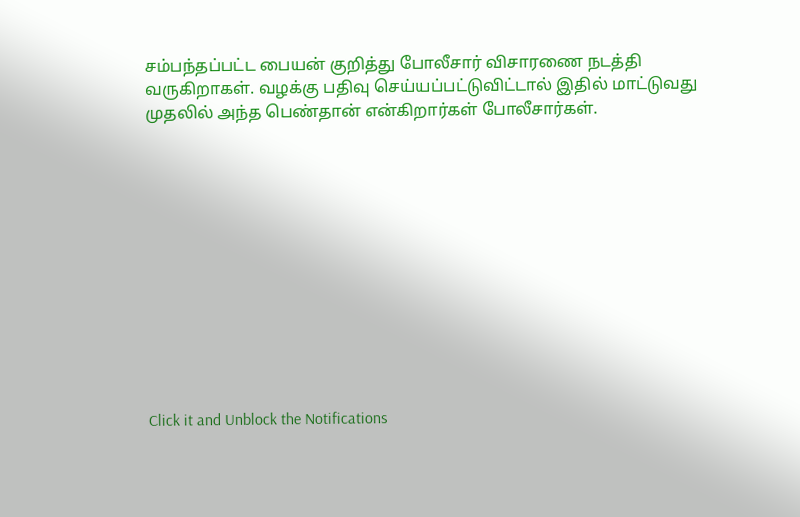சம்பந்தப்பட்ட பையன் குறித்து போலீசார் விசாரணை நடத்தி வருகிறாகள். வழக்கு பதிவு செய்யப்பட்டுவிட்டால் இதில் மாட்டுவது முதலில் அந்த பெண்தான் என்கிறார்கள் போலீசார்கள்.












Click it and Unblock the Notifications